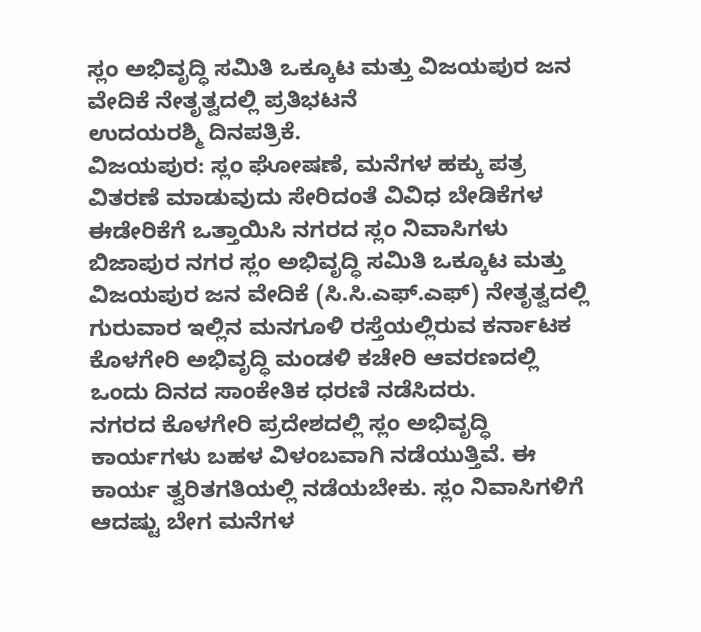ಸ್ಲಂ ಅಭಿವೃದ್ಧಿ ಸಮಿತಿ ಒಕ್ಕೂಟ ಮತ್ತು ವಿಜಯಪುರ ಜನ ವೇದಿಕೆ ನೇತೃತ್ವದಲ್ಲಿ ಪ್ರತಿಭಟನೆ
ಉದಯರಶ್ಮಿ ದಿನಪತ್ರಿಕೆ.
ವಿಜಯಪುರ: ಸ್ಲಂ ಘೋಷಣೆ, ಮನೆಗಳ ಹಕ್ಕು ಪತ್ರ ವಿತರಣೆ ಮಾಡುವುದು ಸೇರಿದಂತೆ ವಿವಿಧ ಬೇಡಿಕೆಗಳ ಈಡೇರಿಕೆಗೆ ಒತ್ತಾಯಿಸಿ ನಗರದ ಸ್ಲಂ ನಿವಾಸಿಗಳು ಬಿಜಾಪುರ ನಗರ ಸ್ಲಂ ಅಭಿವೃದ್ಧಿ ಸಮಿತಿ ಒಕ್ಕೂಟ ಮತ್ತು ವಿಜಯಪುರ ಜನ ವೇದಿಕೆ (ಸಿ.ಸಿ.ಎಫ್.ಎಫ್) ನೇತೃತ್ವದಲ್ಲಿ ಗುರುವಾರ ಇಲ್ಲಿನ ಮನಗೂಳಿ ರಸ್ತೆಯಲ್ಲಿರುವ ಕರ್ನಾಟಕ ಕೊಳಗೇರಿ ಅಭಿವೃದ್ಧಿ ಮಂಡಳಿ ಕಚೇರಿ ಆವರಣದಲ್ಲಿ ಒಂದು ದಿನದ ಸಾಂಕೇತಿಕ ಧರಣಿ ನಡೆಸಿದರು.
ನಗರದ ಕೊಳಗೇರಿ ಪ್ರದೇಶದಲ್ಲಿ ಸ್ಲಂ ಅಭಿವೃದ್ಧಿ ಕಾರ್ಯಗಳು ಬಹಳ ವಿಳಂಬವಾಗಿ ನಡೆಯುತ್ತಿವೆ. ಈ ಕಾರ್ಯ ತ್ವರಿತಗತಿಯಲ್ಲಿ ನಡೆಯಬೇಕು. ಸ್ಲಂ ನಿವಾಸಿಗಳಿಗೆ ಆದಷ್ಟು ಬೇಗ ಮನೆಗಳ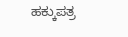ಹಕ್ಕುಪತ್ರ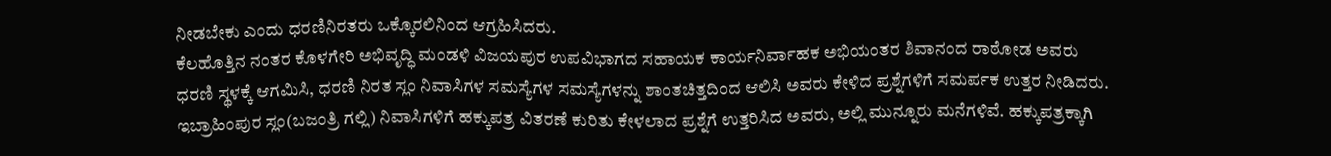ನೀಡಬೇಕು ಎಂದು ಧರಣಿನಿರತರು ಒಕ್ಕೊರಲಿನಿಂದ ಆಗ್ರಹಿಸಿದರು.
ಕೆಲಹೊತ್ತಿನ ನಂತರ ಕೊಳಗೇರಿ ಅಭಿವೃದ್ಧಿ ಮಂಡಳಿ ವಿಜಯಪುರ ಉಪವಿಭಾಗದ ಸಹಾಯಕ ಕಾರ್ಯನಿರ್ವಾಹಕ ಅಭಿಯಂತರ ಶಿವಾನಂದ ರಾಠೋಡ ಅವರು ಧರಣಿ ಸ್ಥಳಕ್ಕೆ ಆಗಮಿಸಿ, ಧರಣಿ ನಿರತ ಸ್ಲಂ ನಿವಾಸಿಗಳ ಸಮಸ್ಯೆಗಳ ಸಮಸ್ಯೆಗಳನ್ನು ಶಾಂತಚಿತ್ತದಿಂದ ಆಲಿಸಿ ಅವರು ಕೇಳಿದ ಪ್ರಶ್ನೆಗಳಿಗೆ ಸಮರ್ಪಕ ಉತ್ತರ ನೀಡಿದರು.
ಇಬ್ರಾಹಿಂಪುರ ಸ್ಲಂ(ಬಜಂತ್ರಿ ಗಲ್ಲಿ) ನಿವಾಸಿಗಳಿಗೆ ಹಕ್ಕುಪತ್ರ ವಿತರಣೆ ಕುರಿತು ಕೇಳಲಾದ ಪ್ರಶ್ನೆಗೆ ಉತ್ತರಿಸಿದ ಅವರು, ಅಲ್ಲಿ ಮುನ್ನೂರು ಮನೆಗಳಿವೆ. ಹಕ್ಕುಪತ್ರಕ್ಕಾಗಿ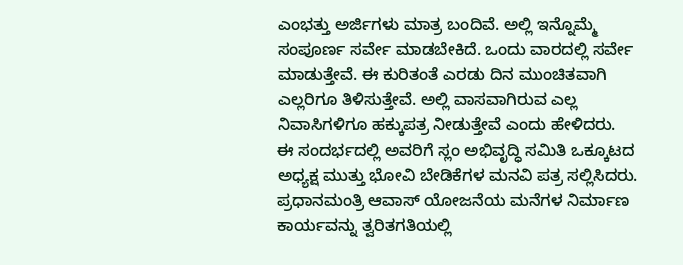ಎಂಭತ್ತು ಅರ್ಜಿಗಳು ಮಾತ್ರ ಬಂದಿವೆ. ಅಲ್ಲಿ ಇನ್ನೊಮ್ಮೆ ಸಂಪೂರ್ಣ ಸರ್ವೇ ಮಾಡಬೇಕಿದೆ. ಒಂದು ವಾರದಲ್ಲಿ ಸರ್ವೇ ಮಾಡುತ್ತೇವೆ. ಈ ಕುರಿತಂತೆ ಎರಡು ದಿನ ಮುಂಚಿತವಾಗಿ ಎಲ್ಲರಿಗೂ ತಿಳಿಸುತ್ತೇವೆ. ಅಲ್ಲಿ ವಾಸವಾಗಿರುವ ಎಲ್ಲ ನಿವಾಸಿಗಳಿಗೂ ಹಕ್ಕುಪತ್ರ ನೀಡುತ್ತೇವೆ ಎಂದು ಹೇಳಿದರು.
ಈ ಸಂದರ್ಭದಲ್ಲಿ ಅವರಿಗೆ ಸ್ಲಂ ಅಭಿವೃದ್ಧಿ ಸಮಿತಿ ಒಕ್ಕೂಟದ ಅಧ್ಯಕ್ಷ ಮುತ್ತು ಭೋವಿ ಬೇಡಿಕೆಗಳ ಮನವಿ ಪತ್ರ ಸಲ್ಲಿಸಿದರು.
ಪ್ರಧಾನಮಂತ್ರಿ ಆವಾಸ್ ಯೋಜನೆಯ ಮನೆಗಳ ನಿರ್ಮಾಣ ಕಾರ್ಯವನ್ನು ತ್ವರಿತಗತಿಯಲ್ಲಿ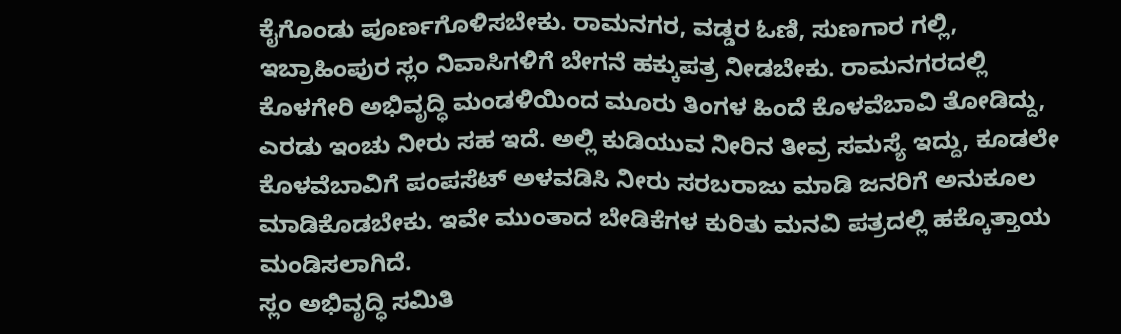ಕೈಗೊಂಡು ಪೂರ್ಣಗೊಳಿಸಬೇಕು. ರಾಮನಗರ, ವಡ್ಡರ ಓಣಿ, ಸುಣಗಾರ ಗಲ್ಲಿ, ಇಬ್ರಾಹಿಂಪುರ ಸ್ಲಂ ನಿವಾಸಿಗಳಿಗೆ ಬೇಗನೆ ಹಕ್ಕುಪತ್ರ ನೀಡಬೇಕು. ರಾಮನಗರದಲ್ಲಿ ಕೊಳಗೇರಿ ಅಭಿವೃದ್ಧಿ ಮಂಡಳಿಯಿಂದ ಮೂರು ತಿಂಗಳ ಹಿಂದೆ ಕೊಳವೆಬಾವಿ ತೋಡಿದ್ದು, ಎರಡು ಇಂಚು ನೀರು ಸಹ ಇದೆ. ಅಲ್ಲಿ ಕುಡಿಯುವ ನೀರಿನ ತೀವ್ರ ಸಮಸ್ಯೆ ಇದ್ದು, ಕೂಡಲೇ ಕೊಳವೆಬಾವಿಗೆ ಪಂಪಸೆಟ್ ಅಳವಡಿಸಿ ನೀರು ಸರಬರಾಜು ಮಾಡಿ ಜನರಿಗೆ ಅನುಕೂಲ ಮಾಡಿಕೊಡಬೇಕು. ಇವೇ ಮುಂತಾದ ಬೇಡಿಕೆಗಳ ಕುರಿತು ಮನವಿ ಪತ್ರದಲ್ಲಿ ಹಕ್ಕೊತ್ತಾಯ ಮಂಡಿಸಲಾಗಿದೆ.
ಸ್ಲಂ ಅಭಿವೃದ್ಧಿ ಸಮಿತಿ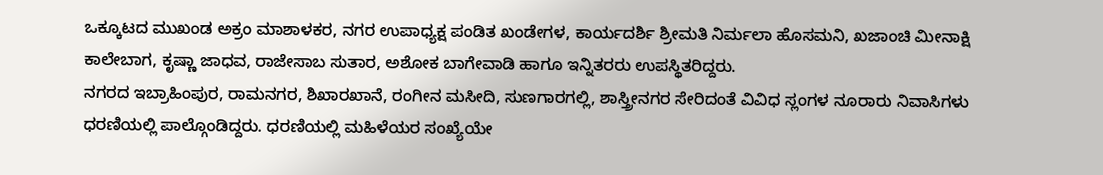ಒಕ್ಕೂಟದ ಮುಖಂಡ ಅಕ್ರಂ ಮಾಶಾಳಕರ, ನಗರ ಉಪಾಧ್ಯಕ್ಷ ಪಂಡಿತ ಖಂಡೇಗಳ, ಕಾರ್ಯದರ್ಶಿ ಶ್ರೀಮತಿ ನಿರ್ಮಲಾ ಹೊಸಮನಿ, ಖಜಾಂಚಿ ಮೀನಾಕ್ಷಿ ಕಾಲೇಬಾಗ, ಕೃಷ್ಣಾ ಜಾಧವ, ರಾಜೇಸಾಬ ಸುತಾರ, ಅಶೋಕ ಬಾಗೇವಾಡಿ ಹಾಗೂ ಇನ್ನಿತರರು ಉಪಸ್ಥಿತರಿದ್ದರು.
ನಗರದ ಇಬ್ರಾಹಿಂಪುರ, ರಾಮನಗರ, ಶಿಖಾರಖಾನೆ, ರಂಗೀನ ಮಸೀದಿ, ಸುಣಗಾರಗಲ್ಲಿ, ಶಾಸ್ತ್ರೀನಗರ ಸೇರಿದಂತೆ ವಿವಿಧ ಸ್ಲಂಗಳ ನೂರಾರು ನಿವಾಸಿಗಳು ಧರಣಿಯಲ್ಲಿ ಪಾಲ್ಗೊಂಡಿದ್ದರು. ಧರಣಿಯಲ್ಲಿ ಮಹಿಳೆಯರ ಸಂಖ್ಯೆಯೇ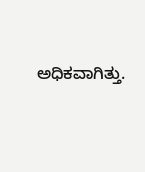ಅಧಿಕವಾಗಿತ್ತು.